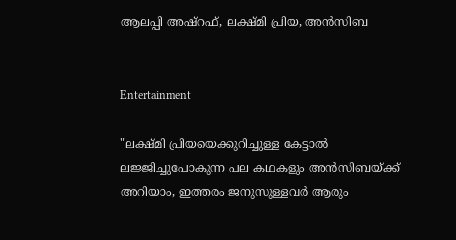ആലപ്പി അഷ്റഫ്, ലക്ഷ്മി പ്രിയ, അൻസിബ


Entertainment

"ലക്ഷ്മി പ്രിയയെക്കുറിച്ചുള്ള കേട്ടാൽ ലജ്ജിച്ചുപോകുന്ന പല കഥകളും അൻസിബയ്ക്ക് അറിയാം, ഇത്തരം ജനുസുള്ളവർ ആരും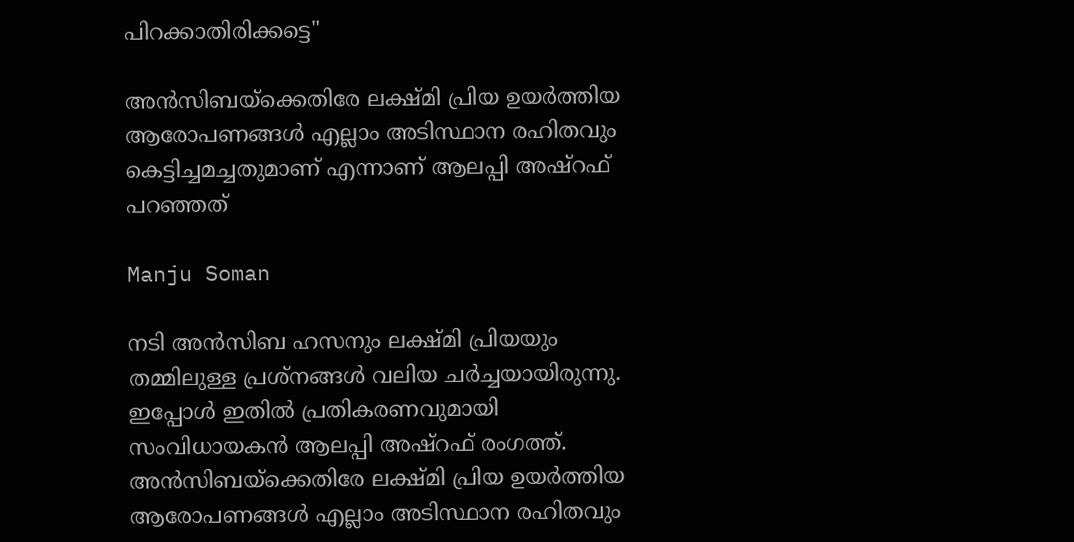പിറക്കാതിരിക്കട്ടെ"

അൻസിബയ്ക്കെതിരേ ലക്ഷ്മി പ്രിയ ഉയർത്തിയ ആരോപണങ്ങൾ എല്ലാം അടിസ്ഥാന രഹിതവും കെട്ടിച്ചമച്ചതുമാണ് എന്നാണ് ആലപ്പി അഷ്റഫ് പറഞ്ഞത്

Manju Soman

നടി അൻസിബ ഹസനും ലക്ഷ്മി പ്രിയയും തമ്മിലുള്ള പ്രശ്നങ്ങൾ വലിയ ചർച്ചയായിരുന്നു. ഇപ്പോൾ ഇതിൽ പ്രതികരണവുമായി സംവിധായകൻ ആലപ്പി അഷ്റഫ് രംഗത്ത്. അൻസിബയ്ക്കെതിരേ ലക്ഷ്മി പ്രിയ ഉയർത്തിയ ആരോപണങ്ങൾ എല്ലാം അടിസ്ഥാന രഹിതവും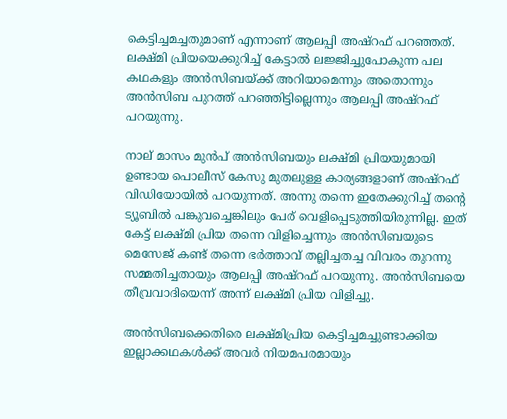കെട്ടിച്ചമച്ചതുമാണ് എന്നാണ് ആലപ്പി അഷ്റഫ് പറഞ്ഞത്. ലക്ഷ്മി പ്രിയയെക്കുറിച്ച് കേട്ടാൽ ലജ്ജിച്ചുപോകുന്ന പല കഥകളും അൻസിബയ്ക്ക് അറിയാമെന്നും അതൊന്നും അൻസിബ പുറത്ത് പറഞ്ഞിട്ടില്ലെന്നും ആലപ്പി അഷ്റഫ് പറയുന്നു.

നാല് മാസം മുൻപ് അൻസിബയും ലക്ഷ്മി പ്രിയയുമായി ഉണ്ടായ പൊലീസ് കേസു മുതലുള്ള കാര്യങ്ങളാണ് അഷ്റഫ് വിഡിയോയിൽ പറയുന്നത്. അന്നു തന്നെ ഇതേക്കുറിച്ച് തന്‍റെ ട്യൂബിൽ പങ്കുവച്ചെങ്കിലും പേര് വെളിപ്പെടുത്തിയിരുന്നില്ല. ഇത് കേട്ട് ലക്ഷ്മി പ്രിയ തന്നെ വിളിച്ചെന്നും അൻസിബയുടെ മെസേജ് കണ്ട് തന്നെ ഭർത്താവ് തല്ലിച്ചതച്ച വിവരം തുറന്നു സമ്മതിച്ചതായും ആലപ്പി അഷ്റഫ് പറയുന്നു. അൻസിബയെ തീവ്രവാദിയെന്ന് അന്ന് ലക്ഷ്മി പ്രിയ വിളിച്ചു.

അൻസിബക്കെതിരെ ലക്ഷ്മിപ്രിയ കെട്ടിച്ചമച്ചുണ്ടാക്കിയ ഇല്ലാക്കഥകൾക്ക് അവർ നിയമപരമായും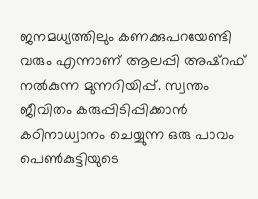ജനമധ്യത്തിലും കണക്കുപറയേണ്ടി വരും എന്നാണ് ആലപ്പി അഷ്റഫ് നൽകുന്ന മുന്നറിയിപ്പ്. സ്വന്തം ജീവിതം കരുപ്പിടിപ്പിക്കാൻ കഠിനാധ്വാനം ചെയ്യുന്ന ഒരു പാവം പെൺകുട്ടിയുടെ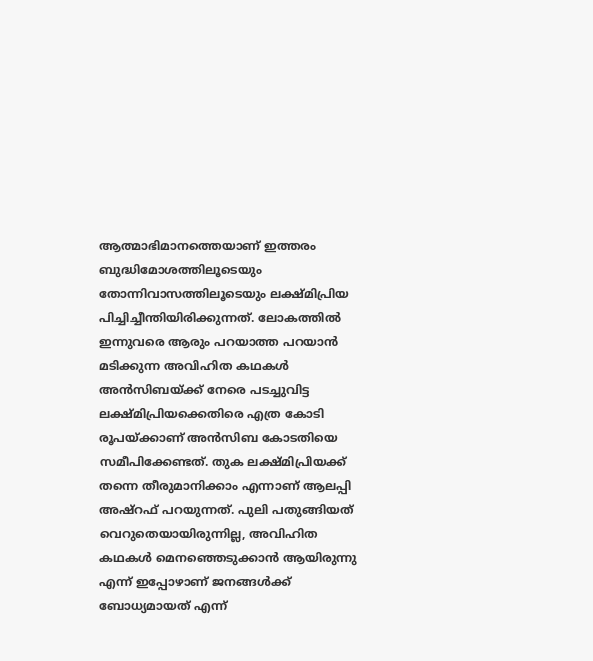ആത്മാഭിമാനത്തെയാണ് ഇത്തരം ബുദ്ധിമോശത്തിലൂടെയും തോന്നിവാസത്തിലൂടെയും ലക്ഷ്മിപ്രിയ പിച്ചിച്ചീന്തിയിരിക്കുന്നത്. ലോകത്തിൽ ഇന്നുവരെ ആരും പറയാത്ത പറയാൻ മടിക്കുന്ന അവിഹിത കഥകൾ അൻസിബയ്ക്ക് നേരെ പടച്ചുവിട്ട ലക്ഷ്മിപ്രിയക്കെതിരെ എത്ര കോടി രൂപയ്ക്കാണ് അൻസിബ കോടതിയെ സമീപിക്കേണ്ടത്. തുക ലക്ഷ്മിപ്രിയക്ക് തന്നെ തീരുമാനിക്കാം എന്നാണ് ആലപ്പി അഷ്റഫ് പറയുന്നത്. പുലി പതുങ്ങിയത് വെറുതെയായിരുന്നില്ല, അവിഹിത കഥകൾ മെനഞ്ഞെടുക്കാൻ ആയിരുന്നു എന്ന് ഇപ്പോഴാണ് ജനങ്ങൾക്ക് ബോധ്യമായത് എന്ന്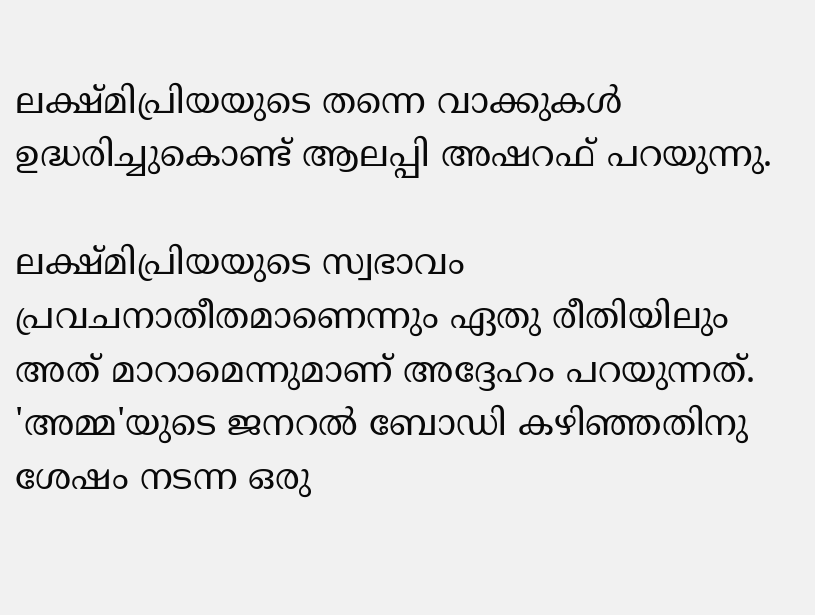ലക്ഷ്മിപ്രിയയുടെ തന്നെ വാക്കുകൾ ഉദ്ധരിച്ചുകൊണ്ട് ആലപ്പി അഷറഫ് പറയുന്നു.

ലക്ഷ്മിപ്രിയയുടെ സ്വഭാവം പ്രവചനാതീതമാണെന്നും ഏതു രീതിയിലും അത് മാറാമെന്നുമാണ് അദ്ദേഹം പറയുന്നത്. 'അമ്മ'യുടെ ജനറൽ ബോഡി കഴിഞ്ഞതിനു ശേഷം നടന്ന ഒരു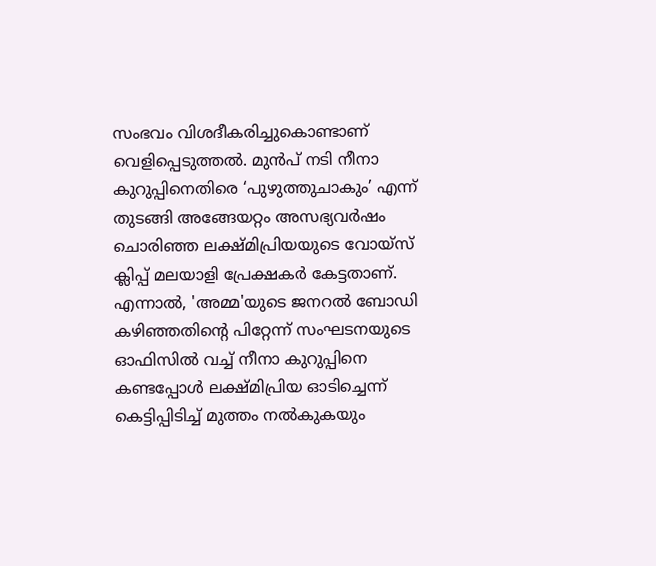സംഭവം വിശദീകരിച്ചുകൊണ്ടാണ് വെളിപ്പെടുത്തൽ. മുൻപ് നടി നീനാ കുറുപ്പിനെതിരെ ‘പുഴുത്തുചാകും’ എന്ന് തുടങ്ങി അങ്ങേയറ്റം അസഭ്യവർഷം ചൊരിഞ്ഞ ലക്ഷ്മിപ്രിയയുടെ വോയ്സ് ക്ലിപ്പ് മലയാളി പ്രേക്ഷകർ കേട്ടതാണ്. എന്നാൽ, 'അമ്മ'യുടെ ജനറൽ ബോഡി കഴിഞ്ഞതിന്റെ പിറ്റേന്ന് സംഘടനയുടെ ഓഫിസിൽ വച്ച് നീനാ കുറുപ്പിനെ കണ്ടപ്പോൾ ലക്ഷ്മിപ്രിയ ഓടിച്ചെന്ന് കെട്ടിപ്പിടിച്ച് മുത്തം നൽകുകയും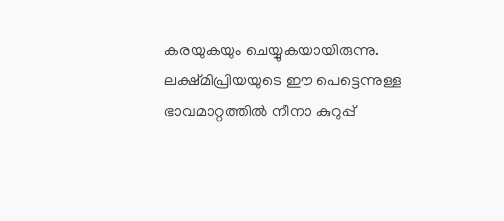കരയുകയും ചെയ്യുകയായിരുന്നു. ലക്ഷ്മിപ്രിയയുടെ ഈ പെട്ടെന്നുള്ള ഭാവമാറ്റത്തിൽ നീനാ കുറുപ്പ്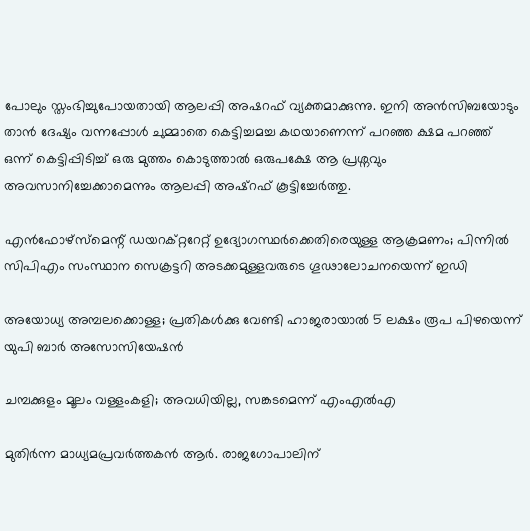പോലും സ്തംഭിച്ചുപോയതായി ആലപ്പി അഷറഫ് വ്യക്തമാക്കുന്നു. ഇനി അൻസിബയോടും താൻ ദേഷ്യം വന്നപ്പോൾ ചുമ്മാതെ കെട്ടിച്ചമച്ച കഥയാണെന്ന് പറഞ്ഞ ക്ഷമ പറഞ്ഞ് ഒന്ന് കെട്ടിപ്പിടിച്ച് ഒരു മുത്തം കൊടുത്താൽ ഒരുപക്ഷേ ആ പ്രശ്നവും അവസാനിച്ചേക്കാമെന്നും ആലപ്പി അഷ്റഫ് കൂട്ടിച്ചേർത്തു.

എന്‍ഫോഴ്‌സ്‌മെന്റ് ഡയറക്റ്ററേറ്റ് ഉദ്യോഗസ്ഥര്‍ക്കെതിരെയുള്ള ആക്രമണം; പിന്നില്‍ സിപിഎം സംസ്ഥാന സെക്രട്ടറി അടക്കമുള്ളവരുടെ ഗൂഢാലോചനയെന്ന് ഇഡി

അയോധ്യ അമ്പലക്കൊള്ള; പ്രതികള്‍ക്കു വേണ്ടി ഹാജരായാല്‍ 5 ലക്ഷം രൂപ പിഴയെന്ന് യുപി ബാര്‍ അസോസിയേഷന്‍

ചമ്പക്കുളം മൂലം വള്ളംകളി; അവധിയില്ല, സങ്കടമെന്ന് എംഎൽഎ

മുതിർന്ന മാധ്യമപ്രവർത്തകൻ ആർ. രാജഗോപാലിന്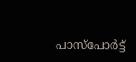പാസ്‌പോർട്ട്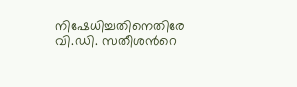നിഷേധിച്ചതിനെതിരേ വി.ഡി. സതീശന്‍റെ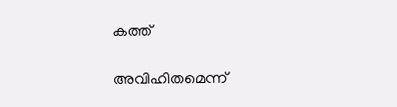കത്ത്

അവിഹിതമെന്ന്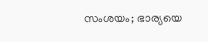സംശയം; ഭാര്യയെ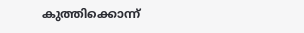കുത്തിക്കൊന്ന്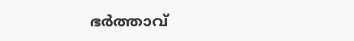ഭര്‍ത്താവ്